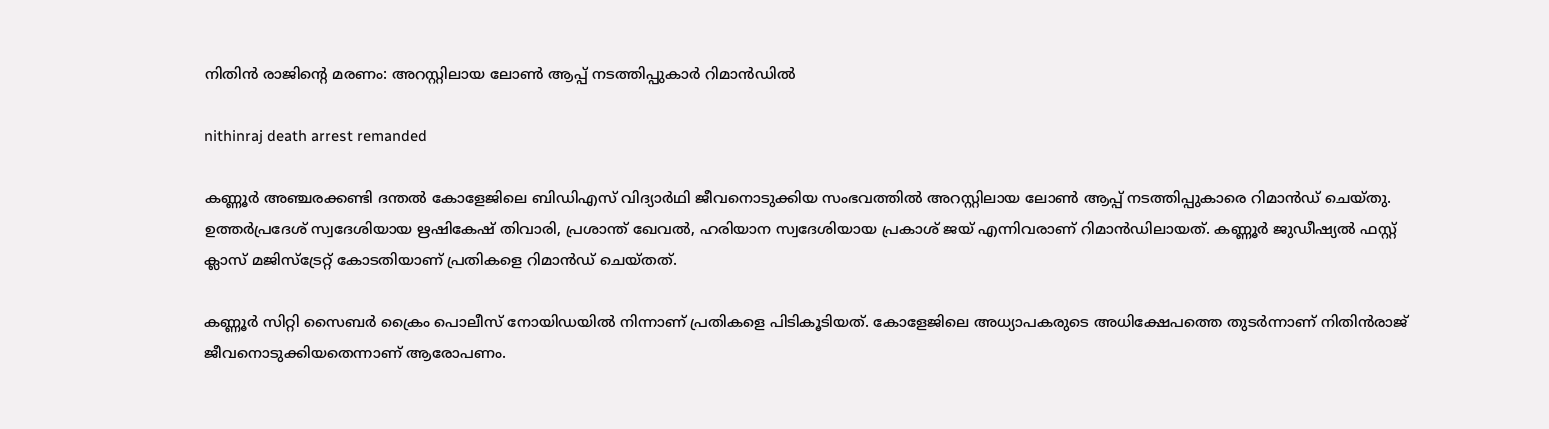നിതിൻ രാജിന്റെ മരണം: അറസ്റ്റിലായ ലോൺ ആപ്പ് നടത്തിപ്പുകാർ റിമാൻഡിൽ

nithinraj death arrest remanded

കണ്ണൂർ അഞ്ചരക്കണ്ടി ദന്തൽ കോളേജിലെ ബിഡിഎസ് വിദ്യാർഥി ജീവനൊടുക്കിയ സംഭവത്തിൽ അറസ്റ്റിലായ ലോൺ ആപ്പ് നടത്തിപ്പുകാരെ റിമാൻഡ് ചെയ്തു. ഉത്തർപ്രദേശ് സ്വദേശിയായ ഋഷികേഷ് തിവാരി, പ്രശാന്ത് ഖേവൽ, ഹരിയാന സ്വദേശിയായ പ്രകാശ് ജയ് എന്നിവരാണ് റിമാൻഡിലായത്. കണ്ണൂർ ജുഡീഷ്യൽ ഫസ്റ്റ് ക്ലാസ് മജിസ്ട്രേറ്റ് കോടതിയാണ് പ്രതികളെ റിമാൻഡ് ചെയ്തത്.

കണ്ണൂർ സിറ്റി സൈബർ ക്രൈം പൊലീസ് നോയിഡയിൽ നിന്നാണ് പ്രതികളെ പിടികൂടിയത്. കോളേജിലെ അധ്യാപകരുടെ അധിക്ഷേപത്തെ തുടർന്നാണ് നിതിൻരാജ് ജീവനൊടുക്കിയതെന്നാണ് ആരോപണം.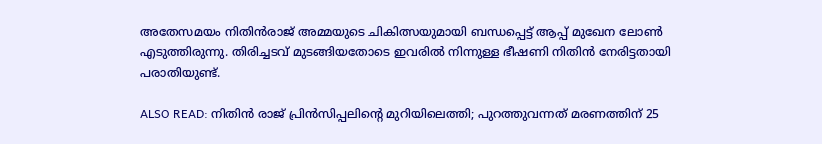അതേസമയം നിതിൻരാജ് അമ്മയുടെ ചികിത്സയുമായി ബന്ധപ്പെട്ട് ആപ്പ് മുഖേന ലോൺ എടുത്തിരുന്നു. തിരിച്ചടവ് മുടങ്ങിയതോടെ ഇവരിൽ നിന്നുള്ള ഭീഷണി നിതിൻ നേരിട്ടതായി പരാതിയുണ്ട്.

ALSO READ: നിതിൻ രാജ് പ്രിൻസിപ്പലിൻ്റെ മുറിയിലെത്തി; പുറത്തുവന്നത് മരണത്തിന് 25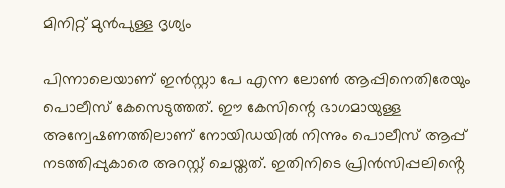മിനിറ്റ് മുൻപുള്ള ദൃശ്യം

പിന്നാലെയാണ് ഇൻസ്റ്റാ പേ എന്ന ലോൺ ആപ്പിനെതിരേയും പൊലീസ് കേസെടുത്തത്. ഈ കേസിന്റെ ഭാഗമായുള്ള അന്വേഷണത്തിലാണ് നോയിഡയിൽ നിന്നും പൊലീസ് ആപ്പ് നടത്തിപ്പുകാരെ അറസ്റ്റ് ചെയ്തത്. ഇതിനിടെ പ്രിൻസിപ്പലിൻ്റെ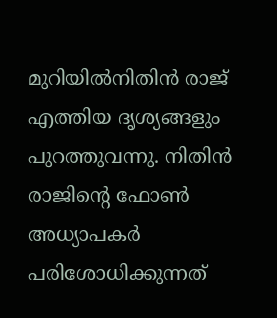മുറിയിൽനിതിൻ രാജ് എത്തിയ ദൃശ്യങ്ങളും പുറത്തുവന്നു. നിതിൻ രാജിൻ്റെ ഫോൺ അധ്യാപകർ പരിശോധിക്കുന്നത്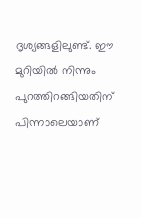ദൃശ്യങ്ങളിലുണ്ട്. ഈ മുറിയിൽ നിന്നും പുറത്തിറങ്ങിയതിന് പിന്നാലെയാണ്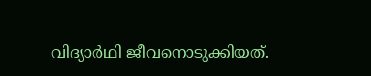വിദ്യാർഥി ജീവനൊടുക്കിയത്.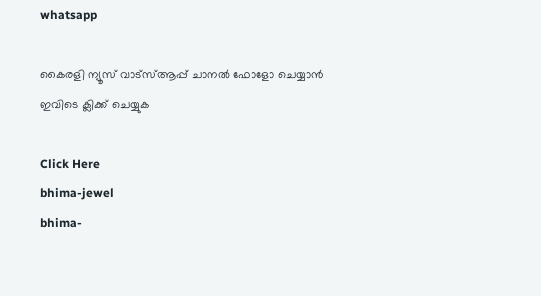whatsapp

കൈരളി ന്യൂസ് വാട്‌സ്ആപ്പ് ചാനല്‍ ഫോളോ ചെയ്യാന്‍ ഇവിടെ ക്ലിക്ക് ചെയ്യുക

Click Here
bhima-jewel
bhima-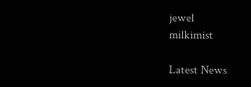jewel
milkimist

Latest News